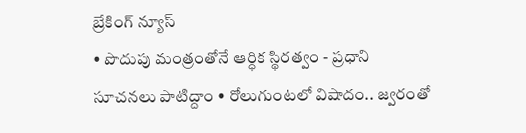బ్రేకింగ్ న్యూస్
• పొదుపు మంత్రంతోనే ఆర్ధిక స్థిరత్వం - ప్రధాని సూచనలు పాటిద్దాం • రోలుగుంటలో విషాదం.. జ్వరంతో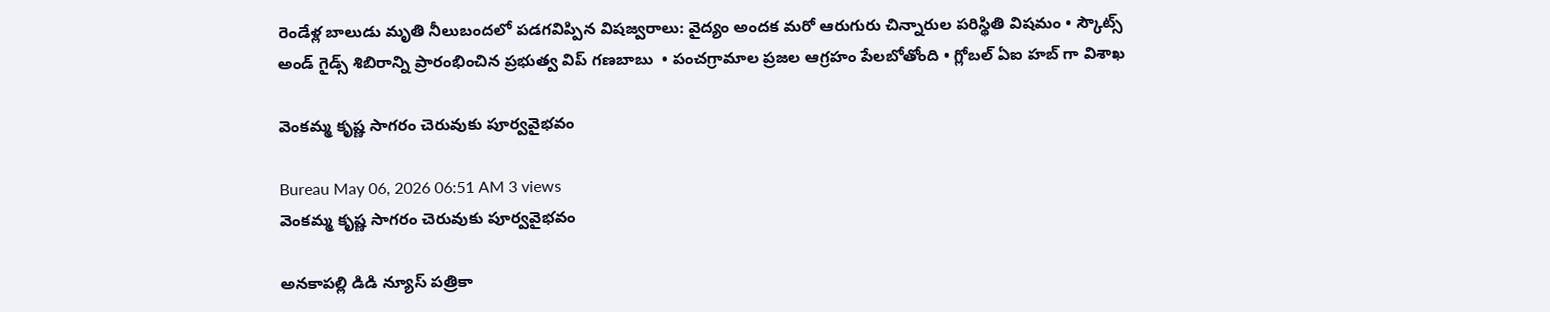రెండేళ్ల బాలుడు మృతి నీలుబందలో పడగవిప్పిన విషజ్వరాలు: వైద్యం అందక మరో ఆరుగురు చిన్నారుల పరిస్థితి విషమం • స్కౌట్స్ అండ్ గైడ్స్ శిబిరాన్ని ప్రారంభించిన ప్రభుత్వ విప్ గణబాబు  • పంచగ్రామాల ప్రజల ఆగ్రహం పేలబోతోంది • గ్లోబల్ ఏఐ హబ్ గా విశాఖ

వెంకమ్మ కృష్ణ సాగరం చెరువుకు పూర్వవైభవం

Bureau May 06, 2026 06:51 AM 3 views
వెంకమ్మ కృష్ణ సాగరం చెరువుకు పూర్వవైభవం

అనకాపల్లి డిడి న్యూస్ పత్రికా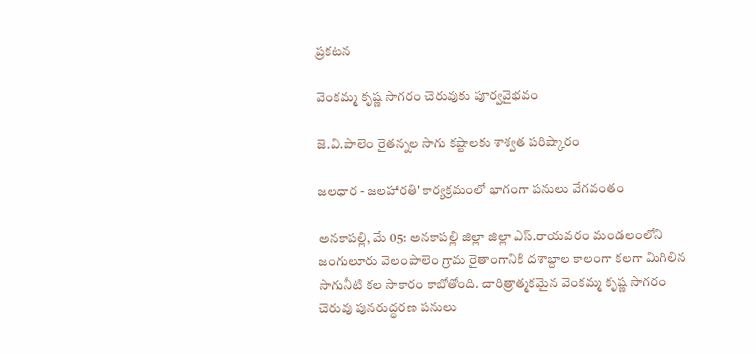ప్రకటన

వెంకమ్మ కృష్ణ సాగరం చెరువుకు పూర్వవైభవం

జె.వి.పాలెం రైతన్నల సాగు కష్టాలకు శాశ్వత పరిష్కారం

జలధార - జలహారతి' కార్యక్రమంలో భాగంగా పనులు వేగవంతం

అనకాపల్లి, మే 05: అనకాపల్లి జిల్లా జిల్లా ఎస్.రాయవరం మండలంలోని జంగులూరు వెలంపాలెం గ్రామ రైతాంగానికి దశాబ్దాల కాలంగా కలగా మిగిలిన సాగునీటి కల సాకారం కాబోతోంది. చారిత్రాత్మకమైన వెంకమ్మ కృష్ణ సాగరం  చెరువు పునరుద్ధరణ పనులు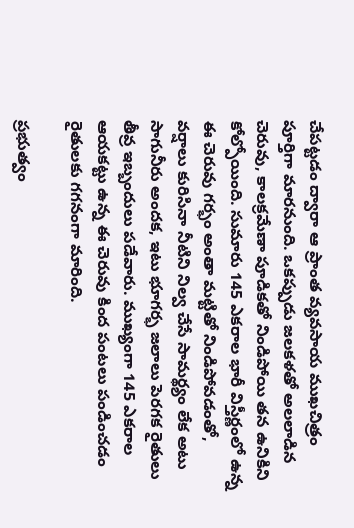చేపట్టడం ద్వారా ఆ ప్రాంత వ్యవసాయ ముఖచిత్రం పూర్తిగా మారనుంది. ఒకప్పుడు జలకళతో అలలాడిన చెరువు, కాలక్రమేణా పూడికతో నిండిపోయి తన ఉనికిని కోల్పోయింది. సుమారు 145 ఎకరాల భారీ విస్తీర్ణంలో ఉన్న ఈ చెరువు గర్భం అంతా మట్టితో నిండిపోవడంతో, వర్షాలు కురిసినా నీటిని నిల్వ చేసే సామర్థ్యం లేక అటు సాగునీరు అందక, ఇటు భూగర్భ జలాలు పెరగక రైతులు తీవ్ర ఇబ్బందులు పడేవారు. ముఖ్యంగా 145 ఎకరాల ఆయకట్టు ఉన్న ఈ చెరువు కింద పంటలు పండించడం రైతులకు గగనంగా మారింది.

ప్రభుత్వం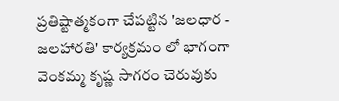ప్రతిష్టాత్మకంగా చేపట్టిన 'జలధార - జలహారతి' కార్యక్రమం లో భాగంగా వెంకమ్మ కృష్ణ సాగరం చెరువుకు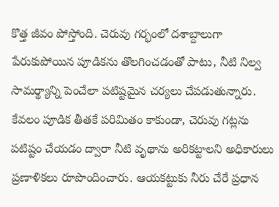కొత్త జీవం పోస్తోంది. చెరువు గర్భంలో దశాబ్దాలుగా పేరుకుపోయిన పూడికను తొలగించడంతో పాటు, నీటి నిల్వ సామర్థ్యాన్ని పెంచేలా పటిష్టమైన చర్యలు చేపడుతున్నారు. కేవలం పూడిక తీతకే పరిమితం కాకుండా, చెరువు గట్లను పటిష్టం చేయడం ద్వారా నీటి వృథాను అరికట్టాలని అధికారులు ప్రణాళికలు రూపొందించారు. ఆయకట్టుకు నీరు చేరే ప్రధాన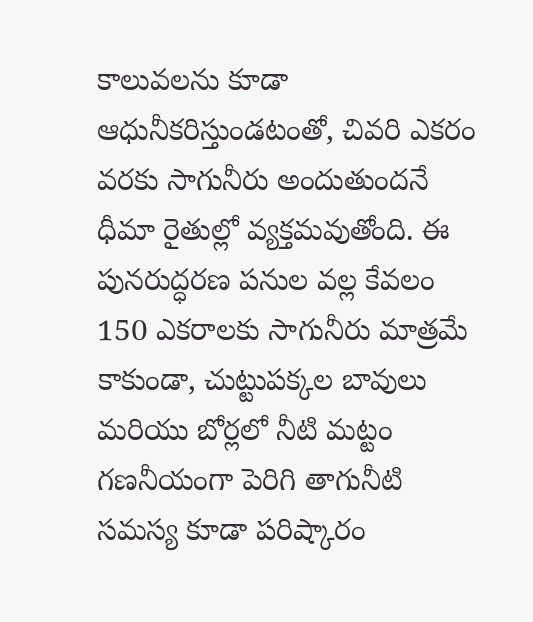కాలువలను కూడా ఆధునీకరిస్తుండటంతో, చివరి ఎకరం వరకు సాగునీరు అందుతుందనే ధీమా రైతుల్లో వ్యక్తమవుతోంది. ఈ పునరుద్ధరణ పనుల వల్ల కేవలం 150 ఎకరాలకు సాగునీరు మాత్రమే కాకుండా, చుట్టుపక్కల బావులు మరియు బోర్లలో నీటి మట్టం గణనీయంగా పెరిగి తాగునీటి సమస్య కూడా పరిష్కారం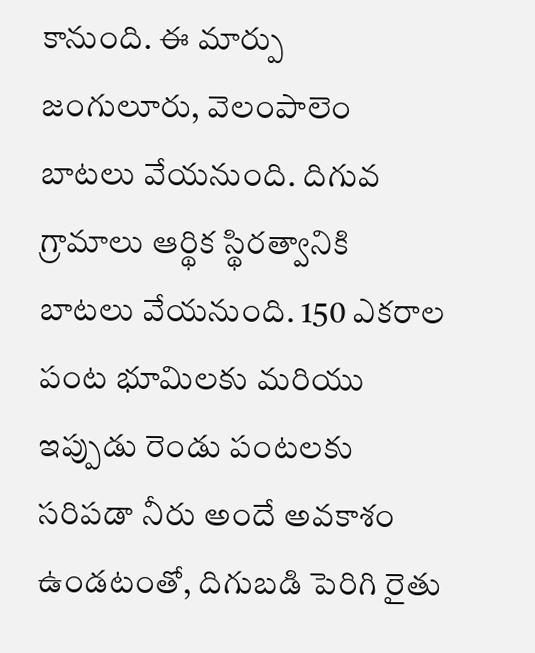కానుంది. ఈ మార్పు  జంగులూరు, వెలంపాలెం బాటలు వేయనుంది. దిగువ గ్రామాలు ఆర్థిక స్థిరత్వానికి బాటలు వేయనుంది. 150 ఎకరాల పంట భూమిలకు మరియు ఇప్పుడు రెండు పంటలకు సరిపడా నీరు అందే అవకాశం ఉండటంతో, దిగుబడి పెరిగి రైతు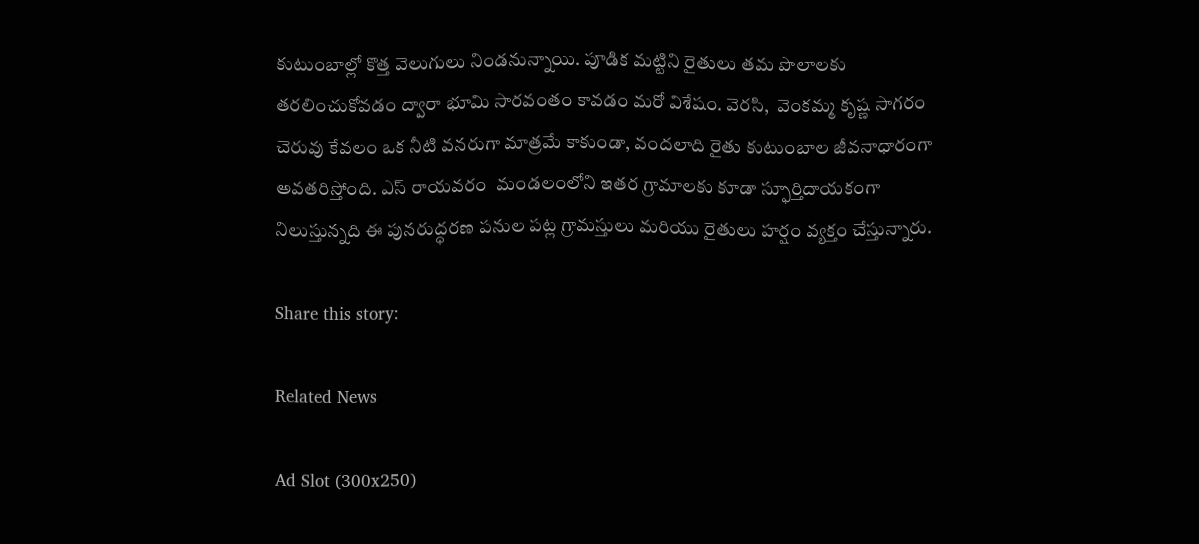కుటుంబాల్లో కొత్త వెలుగులు నిండనున్నాయి. పూడిక మట్టిని రైతులు తమ పొలాలకు తరలించుకోవడం ద్వారా భూమి సారవంతం కావడం మరో విశేషం. వెరసి,  వెంకమ్మ కృష్ణ సాగరం చెరువు కేవలం ఒక నీటి వనరుగా మాత్రమే కాకుండా, వందలాది రైతు కుటుంబాల జీవనాధారంగా అవతరిస్తోంది. ఎస్ రాయవరం  మండలంలోని ఇతర గ్రామాలకు కూడా స్ఫూర్తిదాయకంగా నిలుస్తున్నది ఈ పునరుద్ధరణ పనుల పట్ల గ్రామస్తులు మరియు రైతులు హర్షం వ్యక్తం చేస్తున్నారు.

Share this story:

Related News

Ad Slot (300x250)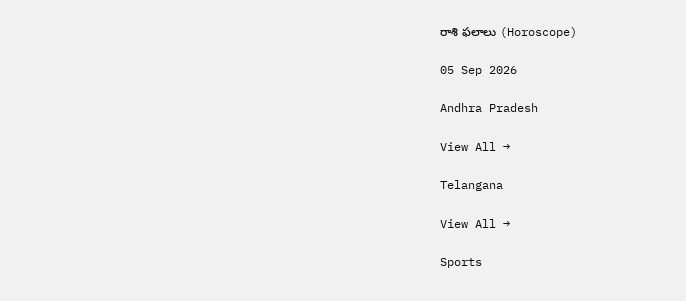రాశి ఫలాలు (Horoscope)

05 Sep 2026

Andhra Pradesh

View All →

Telangana

View All →

Sports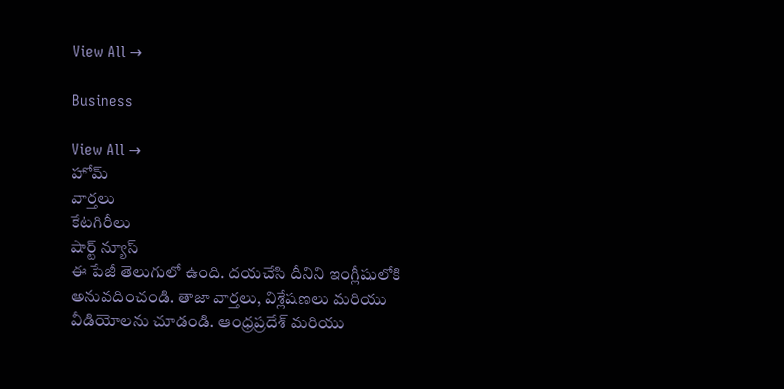View All →

Business

View All →
హోమ్
వార్తలు
కేటగిరీలు
షార్ట్ న్యూస్
ఈ పేజీ తెలుగులో ఉంది. దయచేసి దీనిని ఇంగ్లీషులోకి అనువదించండి. తాజా వార్తలు, విశ్లేషణలు మరియు వీడియోలను చూడండి. ఆంధ్రప్రదేశ్ మరియు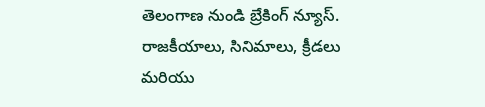తెలంగాణ నుండి బ్రేకింగ్ న్యూస్. రాజకీయాలు, సినిమాలు, క్రీడలు మరియు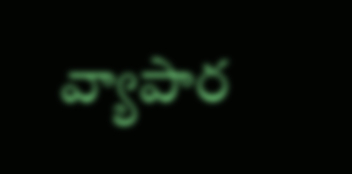వ్యాపార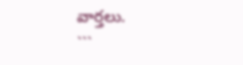వార్తలు.
```